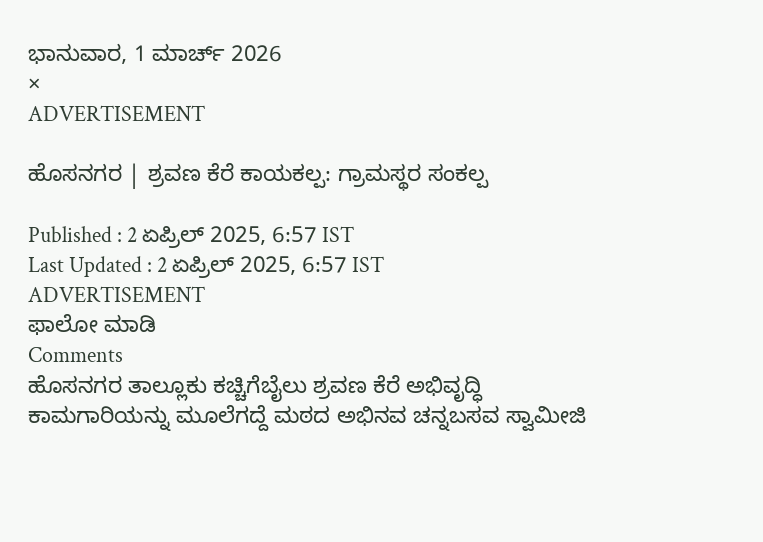ಭಾನುವಾರ, 1 ಮಾರ್ಚ್ 2026
×
ADVERTISEMENT

ಹೊಸನಗರ | ಶ್ರವಣ ಕೆರೆ ಕಾಯಕಲ್ಪ: ಗ್ರಾಮಸ್ಥರ ಸಂಕಲ್ಪ

Published : 2 ಏಪ್ರಿಲ್ 2025, 6:57 IST
Last Updated : 2 ಏಪ್ರಿಲ್ 2025, 6:57 IST
ADVERTISEMENT
ಫಾಲೋ ಮಾಡಿ
Comments
ಹೊಸನಗರ ತಾಲ್ಲೂಕು ಕಚ್ಚಿಗೆಬೈಲು ಶ್ರವಣ ಕೆರೆ ಅಭಿವೃದ್ಧಿ ಕಾಮಗಾರಿಯನ್ನು ಮೂಲೆಗದ್ದೆ ಮಠದ ಅಭಿನವ ಚನ್ನಬಸವ ಸ್ವಾಮೀಜಿ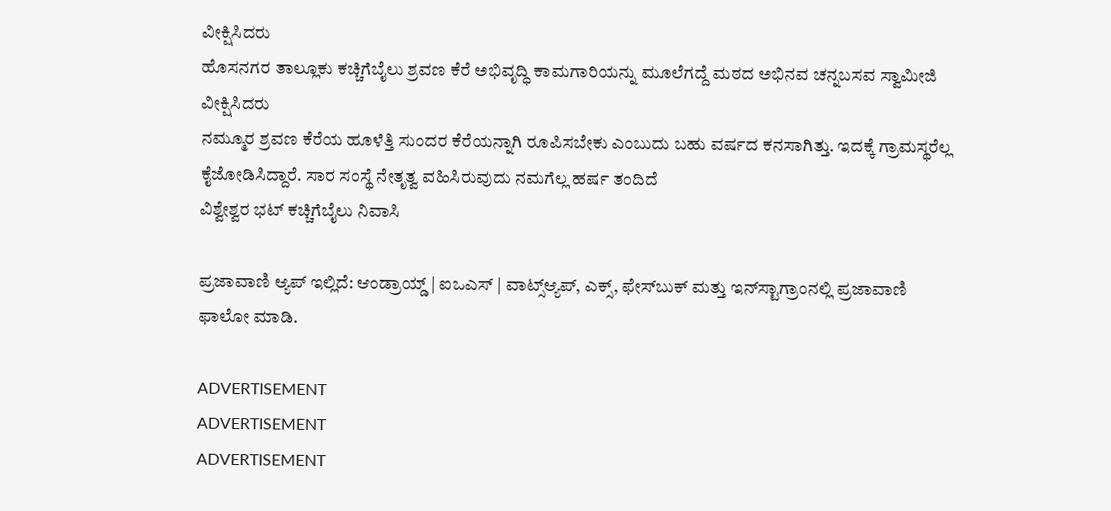ವೀಕ್ಷಿಸಿದರು
ಹೊಸನಗರ ತಾಲ್ಲೂಕು ಕಚ್ಚಿಗೆಬೈಲು ಶ್ರವಣ ಕೆರೆ ಅಭಿವೃದ್ಧಿ ಕಾಮಗಾರಿಯನ್ನು ಮೂಲೆಗದ್ದೆ ಮಠದ ಅಭಿನವ ಚನ್ನಬಸವ ಸ್ವಾಮೀಜಿ ವೀಕ್ಷಿಸಿದರು
ನಮ್ಮೂರ ಶ್ರವಣ ಕೆರೆಯ ಹೂಳೆತ್ತಿ ಸುಂದರ ಕೆರೆಯನ್ನಾಗಿ ರೂಪಿಸಬೇಕು ಎಂಬುದು ಬಹು ವರ್ಷದ ಕನಸಾಗಿತ್ತು. ಇದಕ್ಕೆ ಗ್ರಾಮಸ್ಥರೆಲ್ಲ ಕೈಜೋಡಿಸಿದ್ದಾರೆ. ಸಾರ ಸಂಸ್ಥೆ ನೇತೃತ್ವ ವಹಿಸಿರುವುದು ನಮಗೆಲ್ಲ ಹರ್ಷ ತಂದಿದೆ
ವಿಶ್ವೇಶ್ವರ ಭಟ್ ಕಚ್ಚಿಗೆಬೈಲು ನಿವಾಸಿ

ಪ್ರಜಾವಾಣಿ ಆ್ಯಪ್ ಇಲ್ಲಿದೆ: ಆಂಡ್ರಾಯ್ಡ್ | ಐಒಎಸ್ | ವಾಟ್ಸ್ಆ್ಯಪ್, ಎಕ್ಸ್, ಫೇಸ್‌ಬುಕ್ ಮತ್ತು ಇನ್‌ಸ್ಟಾಗ್ರಾಂನಲ್ಲಿ ಪ್ರಜಾವಾಣಿ ಫಾಲೋ ಮಾಡಿ.

ADVERTISEMENT
ADVERTISEMENT
ADVERTISEMENT